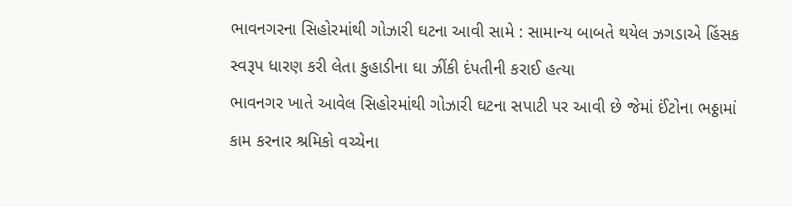ભાવનગરના સિહોરમાંથી ગોઝારી ઘટના આવી સામે : સામાન્ય બાબતે થયેલ ઝગડાએ હિંસક સ્વરૂપ ધારણ કરી લેતા કુહાડીના ઘા ઝીંકી દંપતીની કરાઈ હત્યા
ભાવનગર ખાતે આવેલ સિહોરમાંથી ગોઝારી ઘટના સપાટી પર આવી છે જેમાં ઈંટોના ભઠ્ઠામાં કામ કરનાર શ્રમિકો વચ્ચેના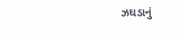ઝઘડાનું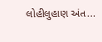લોહીલુહાણ અંત...